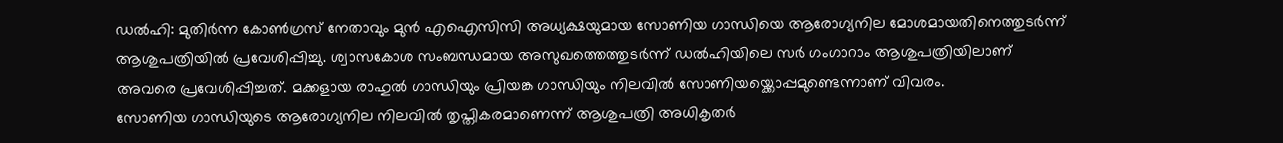ഡൽഹി: മുതിർന്ന കോൺഗ്രസ് നേതാവും മുൻ എഐസിസി അധ്യക്ഷയുമായ സോണിയ ഗാന്ധിയെ ആരോഗ്യനില മോശമായതിനെത്തുടർന്ന് ആശുപത്രിയിൽ പ്രവേശിപ്പിച്ചു. ശ്വാസകോശ സംബന്ധമായ അസുഖത്തെത്തുടർന്ന് ഡൽഹിയിലെ സർ ഗംഗാറാം ആശുപത്രിയിലാണ് അവരെ പ്രവേശിപ്പിച്ചത്. മക്കളായ രാഹുൽ ഗാന്ധിയും പ്രിയങ്ക ഗാന്ധിയും നിലവിൽ സോണിയയ്ക്കൊപ്പമുണ്ടെന്നാണ് വിവരം.
സോണിയ ഗാന്ധിയുടെ ആരോഗ്യനില നിലവിൽ തൃപ്തികരമാണെന്ന് ആശുപത്രി അധികൃതർ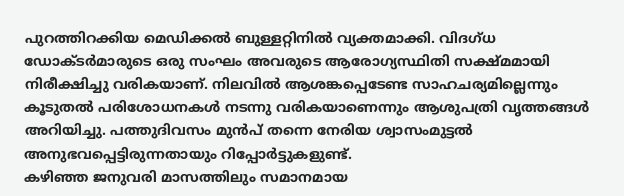പുറത്തിറക്കിയ മെഡിക്കൽ ബുള്ളറ്റിനിൽ വ്യക്തമാക്കി. വിദഗ്ധ ഡോക്ടർമാരുടെ ഒരു സംഘം അവരുടെ ആരോഗ്യസ്ഥിതി സക്ഷ്മമായി നിരീക്ഷിച്ചു വരികയാണ്. നിലവിൽ ആശങ്കപ്പെടേണ്ട സാഹചര്യമില്ലെന്നും കൂടുതൽ പരിശോധനകൾ നടന്നു വരികയാണെന്നും ആശുപത്രി വൃത്തങ്ങൾ അറിയിച്ചു. പത്തുദിവസം മുൻപ് തന്നെ നേരിയ ശ്വാസംമുട്ടൽ അനുഭവപ്പെട്ടിരുന്നതായും റിപ്പോർട്ടുകളുണ്ട്.
കഴിഞ്ഞ ജനുവരി മാസത്തിലും സമാനമായ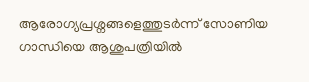ആരോഗ്യപ്രശ്നങ്ങളെത്തുടർന്ന് സോണിയ ഗാന്ധിയെ ആശുപത്രിയിൽ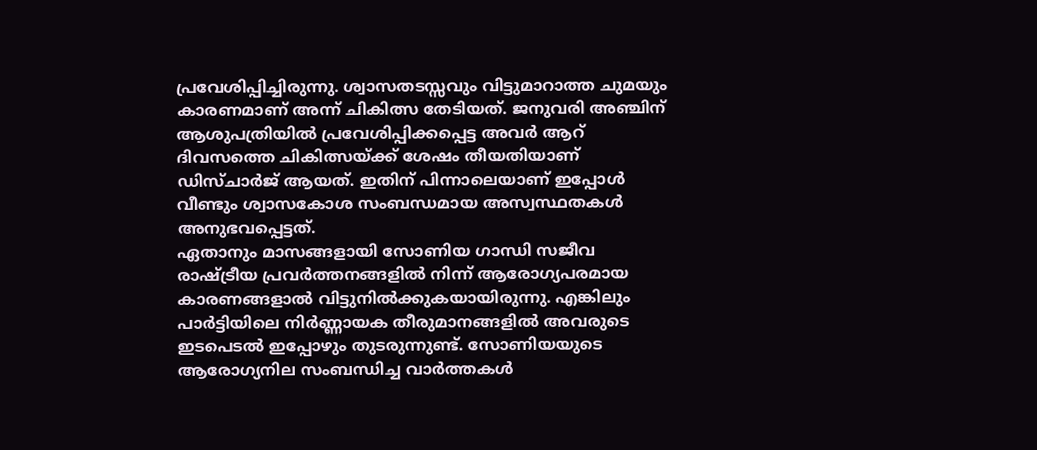പ്രവേശിപ്പിച്ചിരുന്നു. ശ്വാസതടസ്സവും വിട്ടുമാറാത്ത ചുമയും കാരണമാണ് അന്ന് ചികിത്സ തേടിയത്. ജനുവരി അഞ്ചിന് ആശുപത്രിയിൽ പ്രവേശിപ്പിക്കപ്പെട്ട അവർ ആറ് ദിവസത്തെ ചികിത്സയ്ക്ക് ശേഷം തീയതിയാണ് ഡിസ്ചാർജ് ആയത്. ഇതിന് പിന്നാലെയാണ് ഇപ്പോൾ വീണ്ടും ശ്വാസകോശ സംബന്ധമായ അസ്വസ്ഥതകൾ അനുഭവപ്പെട്ടത്.
ഏതാനും മാസങ്ങളായി സോണിയ ഗാന്ധി സജീവ രാഷ്ട്രീയ പ്രവർത്തനങ്ങളിൽ നിന്ന് ആരോഗ്യപരമായ കാരണങ്ങളാൽ വിട്ടുനിൽക്കുകയായിരുന്നു. എങ്കിലും പാർട്ടിയിലെ നിർണ്ണായക തീരുമാനങ്ങളിൽ അവരുടെ ഇടപെടൽ ഇപ്പോഴും തുടരുന്നുണ്ട്. സോണിയയുടെ ആരോഗ്യനില സംബന്ധിച്ച വാർത്തകൾ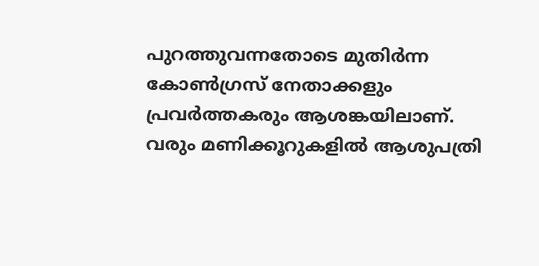പുറത്തുവന്നതോടെ മുതിർന്ന കോൺഗ്രസ് നേതാക്കളും പ്രവർത്തകരും ആശങ്കയിലാണ്. വരും മണിക്കൂറുകളിൽ ആശുപത്രി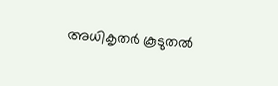അധികൃതർ കൂടുതൽ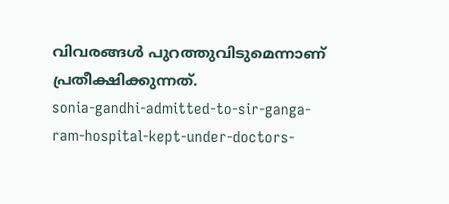വിവരങ്ങൾ പുറത്തുവിടുമെന്നാണ് പ്രതീക്ഷിക്കുന്നത്.
sonia-gandhi-admitted-to-sir-ganga-ram-hospital-kept-under-doctors-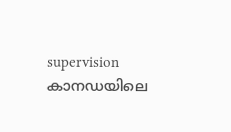supervision
കാനഡയിലെ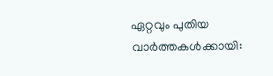ഏറ്റവും പുതിയ വാർത്തകൾക്കായി: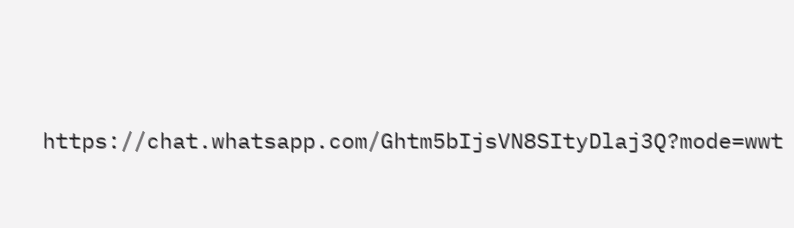https://chat.whatsapp.com/Ghtm5bIjsVN8SItyDlaj3Q?mode=wwt